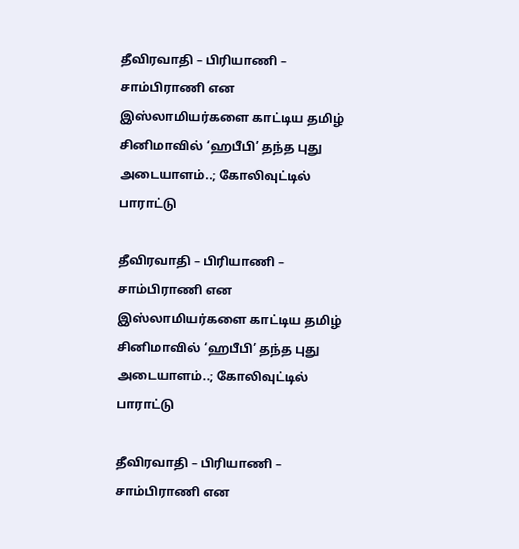தீவிரவாதி – பிரியாணி – சாம்பிராணி என இஸ்லாமியர்களை காட்டிய தமிழ் சினிமாவில் ‘ஹபீபி’ தந்த புது அடையாளம்..; கோலிவுட்டில் பாராட்டு

தீவிரவாதி – பிரியாணி – சாம்பிராணி என இஸ்லாமியர்களை காட்டிய தமிழ் சினிமாவில் ‘ஹபீபி’ தந்த புது அடையாளம்..; கோலிவுட்டில் பாராட்டு

தீவிரவாதி – பிரியாணி – சாம்பிராணி என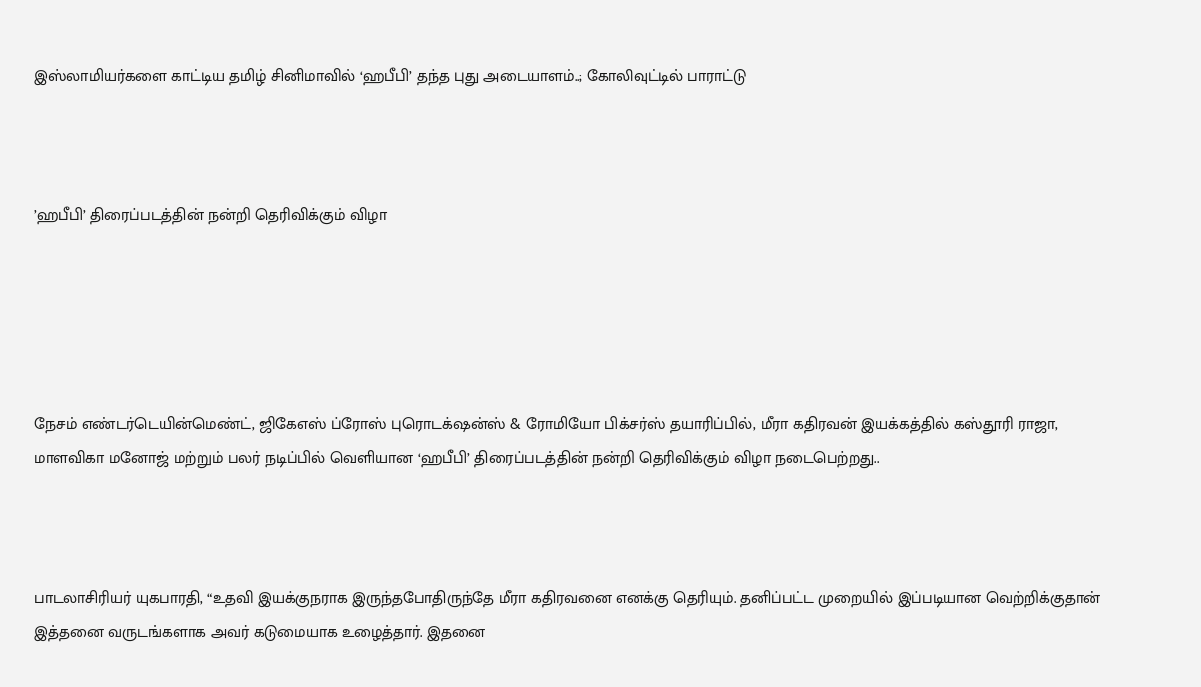இஸ்லாமியர்களை காட்டிய தமிழ் சினிமாவில் ‘ஹபீபி’ தந்த புது அடையாளம்..; கோலிவுட்டில் பாராட்டு



’ஹபீபி’ திரைப்படத்தின் நன்றி தெரிவிக்கும் விழா





நேசம் எண்டர்டெயின்மெண்ட், ஜிகேஎஸ் ப்ரோஸ் புரொடக்‌ஷன்ஸ் & ரோமியோ பிக்சர்ஸ் தயாரிப்பில், மீரா கதிரவன் இயக்கத்தில் கஸ்தூரி ராஜா, மாளவிகா மனோஜ் மற்றும் பலர் நடிப்பில் வெளியான ‘ஹபீபி’ திரைப்படத்தின் நன்றி தெரிவிக்கும் விழா நடைபெற்றது..



பாடலாசிரியர் யுகபாரதி, “உதவி இயக்குநராக இருந்தபோதிருந்தே மீரா கதிரவனை எனக்கு தெரியும். தனிப்பட்ட முறையில் இப்படியான வெற்றிக்குதான் இத்தனை வருடங்களாக அவர் கடுமையாக உழைத்தார். இதனை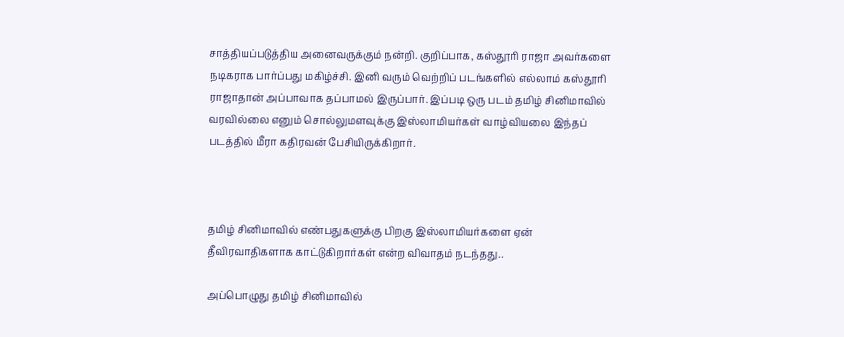சாத்தியப்படுத்திய அனைவருக்கும் நன்றி. குறிப்பாக, கஸ்தூரி ராஜா அவர்களை நடிகராக பார்ப்பது மகிழ்ச்சி. இனி வரும் வெற்றிப் படங்களில் எல்லாம் கஸ்தூரி ராஜாதான் அப்பாவாக தப்பாமல் இருப்பார். இப்படி ஒரு படம் தமிழ் சினிமாவில் வரவில்லை எனும் சொல்லுமளவுக்கு இஸ்லாமியர்கள் வாழ்வியலை இந்தப் படத்தில் மீரா கதிரவன் பேசியிருக்கிறார்.



தமிழ் சினிமாவில் எண்பதுகளுக்கு பிறகு இஸ்லாமியர்களை ஏன் தீவிரவாதிகளாக காட்டுகிறார்கள் என்ற விவாதம் நடந்தது..

அப்பொழுது தமிழ் சினிமாவில்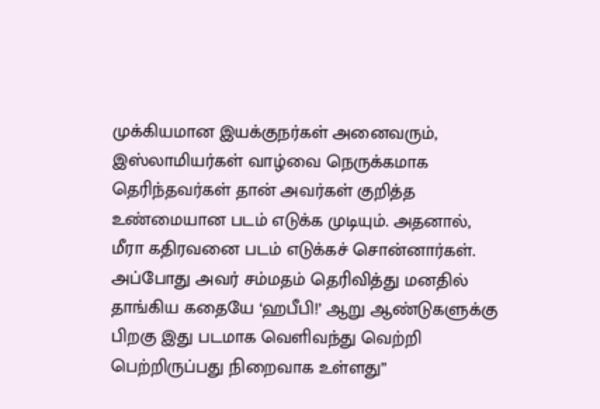முக்கியமான இயக்குநர்கள் அனைவரும், இஸ்லாமியர்கள் வாழ்வை நெருக்கமாக தெரிந்தவர்கள் தான் அவர்கள் குறித்த உண்மையான படம் எடுக்க முடியும். அதனால், மீரா கதிரவனை படம் எடுக்கச் சொன்னார்கள். அப்போது அவர் சம்மதம் தெரிவித்து மனதில் தாங்கிய கதையே ‘ஹபீபி!’ ஆறு ஆண்டுகளுக்கு பிறகு இது படமாக வெளிவந்து வெற்றி பெற்றிருப்பது நிறைவாக உள்ளது”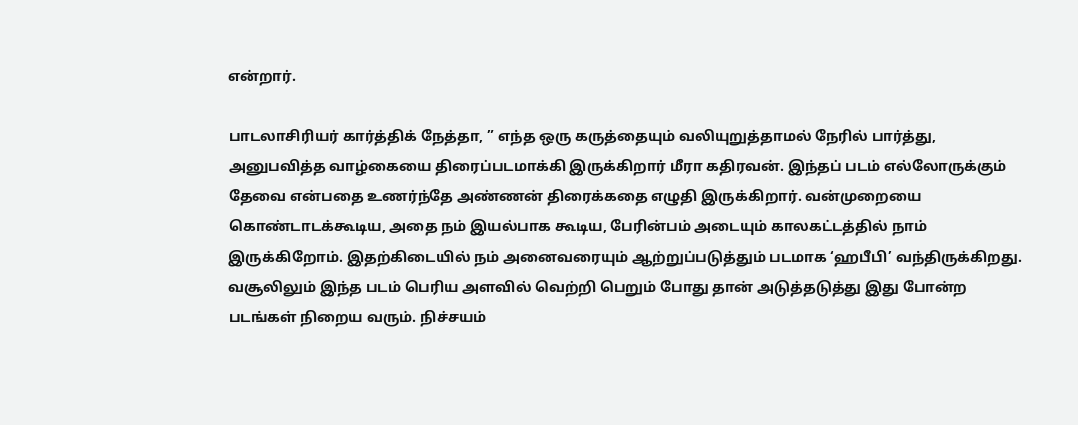என்றார்.

பாடலாசிரியர் கார்த்திக் நேத்தா, ” எந்த ஒரு கருத்தையும் வலியுறுத்தாமல் நேரில் பார்த்து, அனுபவித்த வாழ்கையை திரைப்படமாக்கி இருக்கிறார் மீரா கதிரவன். இந்தப் படம் எல்லோருக்கும் தேவை என்பதை உணர்ந்தே அண்ணன் திரைக்கதை எழுதி இருக்கிறார். வன்முறையை கொண்டாடக்கூடிய, அதை நம் இயல்பாக கூடிய, பேரின்பம் அடையும் காலகட்டத்தில் நாம் இருக்கிறோம். இதற்கிடையில் நம் அனைவரையும் ஆற்றுப்படுத்தும் படமாக ‘ஹபீபி’ வந்திருக்கிறது. வசூலிலும் இந்த படம் பெரிய அளவில் வெற்றி பெறும் போது தான் அடுத்தடுத்து இது போன்ற படங்கள் நிறைய வரும். நிச்சயம்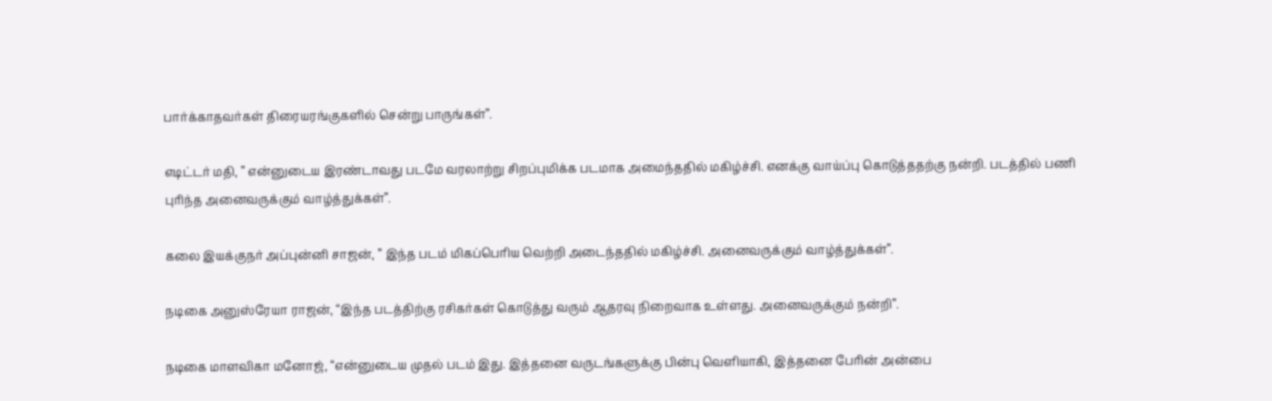பார்க்காதவர்கள் திரையரங்குகளில் சென்று பாருங்கள்”.

எடிட்டர் மதி, ” என்னுடைய இரண்டாவது படமே வரலாற்று சிறப்புமிக்க படமாக அமைந்ததில் மகிழ்ச்சி. எனக்கு வாய்ப்பு கொடுத்ததற்கு நன்றி. படத்தில் பணி புரிந்த அனைவருக்கும் வாழ்த்துக்கள்”.

கலை இயக்குநர் அப்புன்னி சாஜன், ” இந்த படம் மிகப்பெரிய வெற்றி அடைந்ததில் மகிழ்ச்சி. அனைவருக்கும் வாழ்த்துக்கள்”.

நடிகை அனுஸ்ரேயா ராஜன், “இந்த படத்திற்கு ரசிகர்கள் கொடுத்து வரும் ஆதரவு நிறைவாக உள்ளது. அனைவருக்கும் நன்றி”.

நடிகை மாளவிகா மனோஜ், “என்னுடைய முதல் படம் இது. இத்தனை வருடங்களுக்கு பின்பு வெளியாகி, இத்தனை பேரின் அன்பை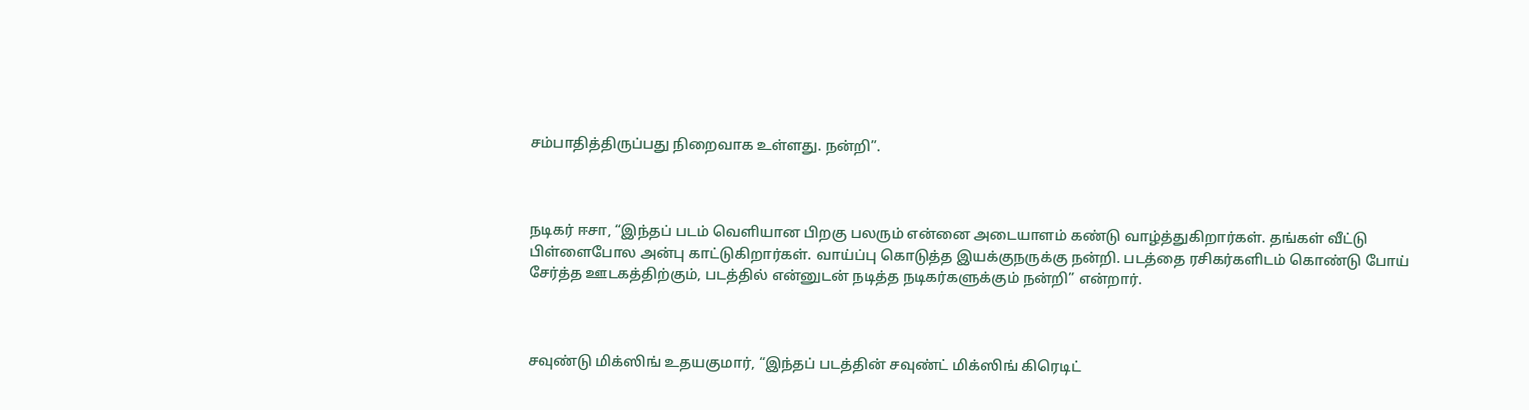சம்பாதித்திருப்பது நிறைவாக உள்ளது. நன்றி”.



நடிகர் ஈசா, “இந்தப் படம் வெளியான பிறகு பலரும் என்னை அடையாளம் கண்டு வாழ்த்துகிறார்கள். தங்கள் வீட்டு பிள்ளைபோல அன்பு காட்டுகிறார்கள். வாய்ப்பு கொடுத்த இயக்குநருக்கு நன்றி. படத்தை ரசிகர்களிடம் கொண்டு போய் சேர்த்த ஊடகத்திற்கும், படத்தில் என்னுடன் நடித்த நடிகர்களுக்கும் நன்றி” என்றார்.



சவுண்டு மிக்ஸிங் உதயகுமார், “இந்தப் படத்தின் சவுண்ட் மிக்ஸிங் கிரெடிட்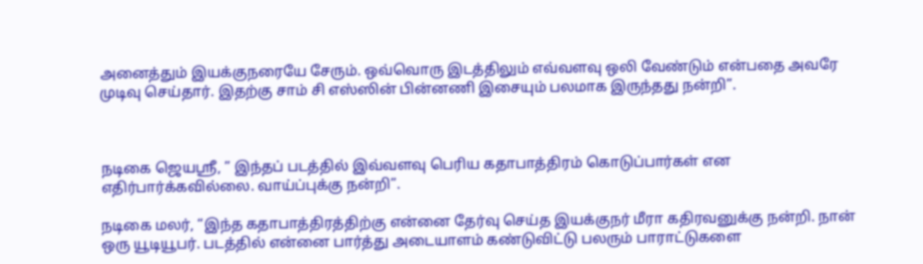அனைத்தும் இயக்குநரையே சேரும். ஒவ்வொரு இடத்திலும் எவ்வளவு ஒலி வேண்டும் என்பதை அவரே முடிவு செய்தார். இதற்கு சாம் சி எஸ்ஸின் பின்னணி இசையும் பலமாக இருந்தது நன்றி”.



நடிகை ஜெயஸ்ரீ, ” இந்தப் படத்தில் இவ்வளவு பெரிய கதாபாத்திரம் கொடுப்பார்கள் என எதிர்பார்க்கவில்லை. வாய்ப்புக்கு நன்றி”.

நடிகை மலர், “இந்த கதாபாத்திரத்திற்கு என்னை தேர்வு செய்த இயக்குநர் மீரா கதிரவனுக்கு நன்றி. நான் ஒரு யூடியூபர். படத்தில் என்னை பார்த்து அடையாளம் கண்டுவிட்டு பலரும் பாராட்டுகளை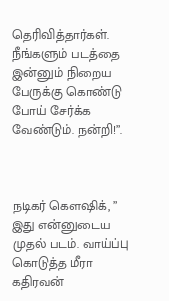தெரிவித்தார்கள். நீங்களும் படத்தை இன்னும் நிறைய பேருக்கு கொண்டு போய் சேர்க்க வேண்டும். நன்றி!”.



நடிகர் கெளஷிக், ” இது என்னுடைய முதல் படம். வாய்ப்பு கொடுத்த மீரா கதிரவன்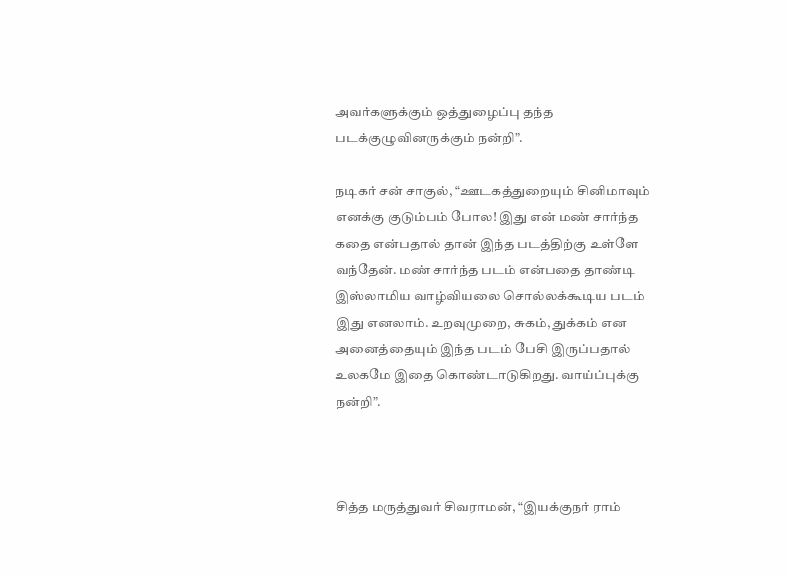அவர்களுக்கும் ஒத்துழைப்பு தந்த படக்குழுவினருக்கும் நன்றி”.

நடிகர் சன் சாகுல், “ஊடகத்துறையும் சினிமாவும் எனக்கு குடும்பம் போல! இது என் மண் சார்ந்த கதை என்பதால் தான் இந்த படத்திற்கு உள்ளே வந்தேன். மண் சார்ந்த படம் என்பதை தாண்டி இஸ்லாமிய வாழ்வியலை சொல்லக்கூடிய படம் இது எனலாம். உறவுமுறை, சுகம், துக்கம் என அனைத்தையும் இந்த படம் பேசி இருப்பதால் உலகமே இதை கொண்டாடுகிறது. வாய்ப்புக்கு நன்றி”.



சித்த மருத்துவர் சிவராமன், “இயக்குநர் ராம்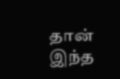தான் இந்த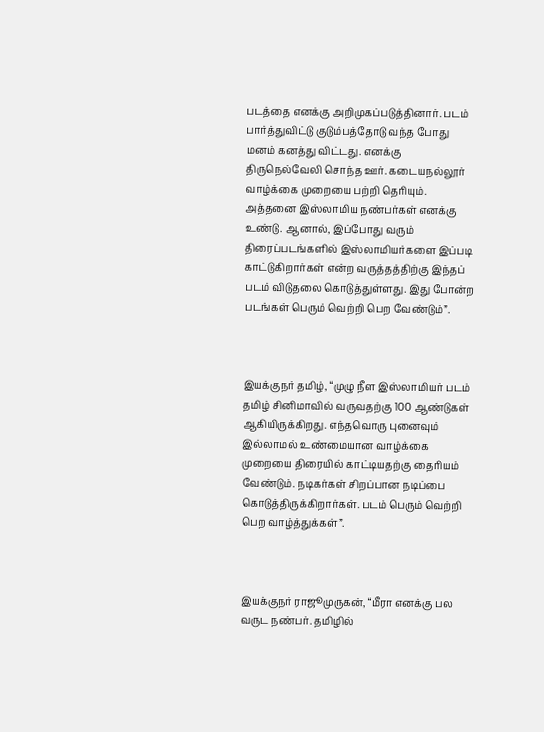படத்தை எனக்கு அறிமுகப்படுத்தினார். படம் பார்த்துவிட்டு குடும்பத்தோடு வந்த போது மனம் கனத்து விட்டது. எனக்கு திருநெல்வேலி சொந்த ஊர். கடையநல்லூர் வாழ்க்கை முறையை பற்றி தெரியும். அத்தனை இஸ்லாமிய நண்பர்கள் எனக்கு உண்டு. ஆனால், இப்போது வரும் திரைப்படங்களில் இஸ்லாமியர்களை இப்படி காட்டுகிறார்கள் என்ற வருத்தத்திற்கு இந்தப் படம் விடுதலை கொடுத்துள்ளது. இது போன்ற படங்கள் பெரும் வெற்றி பெற வேண்டும்”.



இயக்குநர் தமிழ், “முழு நீள இஸ்லாமியர் படம் தமிழ் சினிமாவில் வருவதற்கு 100 ஆண்டுகள் ஆகியிருக்கிறது. எந்தவொரு புனைவும் இல்லாமல் உண்மையான வாழ்க்கை முறையை திரையில் காட்டியதற்கு தைரியம் வேண்டும். நடிகர்கள் சிறப்பான நடிப்பை கொடுத்திருக்கிறார்கள். படம் பெரும் வெற்றி பெற வாழ்த்துக்கள்”.



இயக்குநர் ராஜூமுருகன், “மீரா எனக்கு பல வருட நண்பர். தமிழில்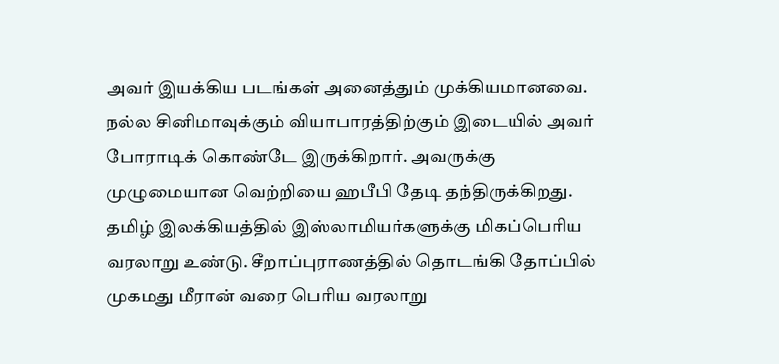அவர் இயக்கிய படங்கள் அனைத்தும் முக்கியமானவை. நல்ல சினிமாவுக்கும் வியாபாரத்திற்கும் இடையில் அவர் போராடிக் கொண்டே இருக்கிறார். அவருக்கு முழுமையான வெற்றியை ஹபீபி தேடி தந்திருக்கிறது. தமிழ் இலக்கியத்தில் இஸ்லாமியர்களுக்கு மிகப்பெரிய வரலாறு உண்டு. சீறாப்புராணத்தில் தொடங்கி தோப்பில் முகமது மீரான் வரை பெரிய வரலாறு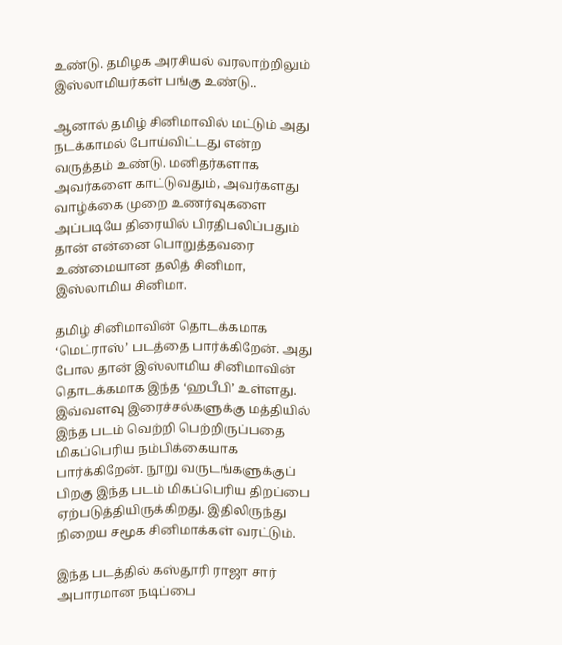உண்டு. தமிழக அரசியல் வரலாற்றிலும் இஸ்லாமியர்கள் பங்கு உண்டு..

ஆனால் தமிழ் சினிமாவில் மட்டும் அது நடக்காமல் போய்விட்டது என்ற வருத்தம் உண்டு. மனிதர்களாக அவர்களை காட்டுவதும், அவர்களது வாழ்க்கை முறை உணர்வுகளை அப்படியே திரையில் பிரதிபலிப்பதும் தான் என்னை பொறுத்தவரை உண்மையான தலித் சினிமா, இஸ்லாமிய சினிமா.

தமிழ் சினிமாவின் தொடக்கமாக ‘மெட்ராஸ்’ படத்தை பார்க்கிறேன். அது போல தான் இஸ்லாமிய சினிமாவின் தொடக்கமாக இந்த ‘ஹபீபி’ உள்ளது. இவ்வளவு இரைச்சல்களுக்கு மத்தியில் இந்த படம் வெற்றி பெற்றிருப்பதை மிகப்பெரிய நம்பிக்கையாக பார்க்கிறேன். நூறு வருடங்களுக்குப் பிறகு இந்த படம் மிகப்பெரிய திறப்பை ஏற்படுத்தியிருக்கிறது. இதிலிருந்து நிறைய சமூக சினிமாக்கள் வரட்டும்.

இந்த படத்தில் கஸ்தூரி ராஜா சார் அபாரமான நடிப்பை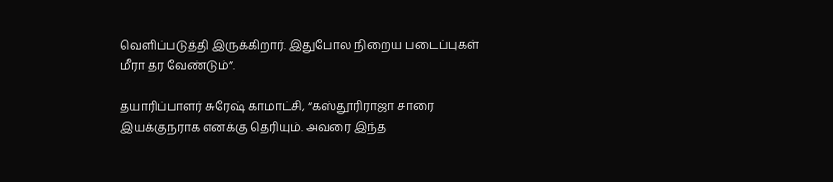வெளிப்படுத்தி இருக்கிறார். இதுபோல நிறைய படைப்புகள் மீரா தர வேண்டும்”.

தயாரிப்பாளர் சுரேஷ் காமாட்சி, “கஸ்தூரிராஜா சாரை இயக்குநராக எனக்கு தெரியும். அவரை இந்த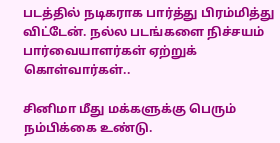படத்தில் நடிகராக பார்த்து பிரம்மித்து விட்டேன். நல்ல படங்களை நிச்சயம் பார்வையாளர்கள் ஏற்றுக் கொள்வார்கள்..

சினிமா மீது மக்களுக்கு பெரும் நம்பிக்கை உண்டு.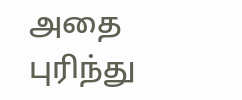அதை புரிந்து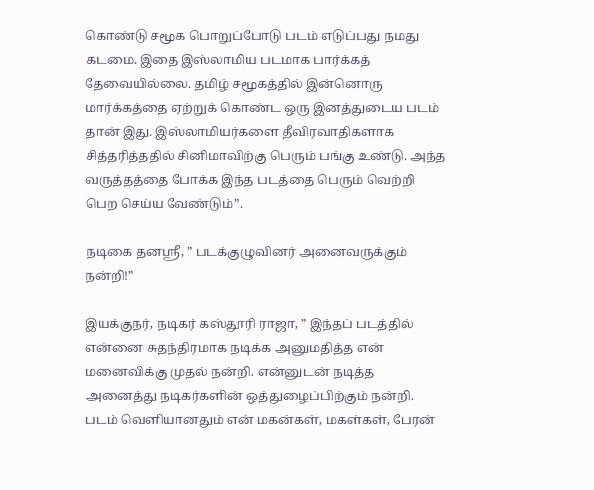கொண்டு சமூக பொறுப்போடு படம் எடுப்பது நமது கடமை. இதை இஸ்லாமிய படமாக பார்க்கத் தேவையில்லை. தமிழ் சமூகத்தில் இன்னொரு மார்க்கத்தை ஏற்றுக் கொண்ட ஒரு இனத்துடைய படம் தான் இது. இஸ்லாமியர்களை தீவிரவாதிகளாக சித்தரித்ததில் சினிமாவிற்கு பெரும் பங்கு உண்டு. அந்த வருத்தத்தை போக்க இந்த படத்தை பெரும் வெற்றி பெற செய்ய வேண்டும்”.

நடிகை தனஸ்ரீ, ” படக்குழுவினர் அனைவருக்கும் நன்றி!”

இயக்குநர், நடிகர் கஸ்தூரி ராஜா, ” இந்தப் படத்தில் என்னை சுதந்திரமாக நடிக்க அனுமதித்த என் மனைவிக்கு முதல் நன்றி. என்னுடன் நடித்த அனைத்து நடிகர்களின் ஒத்துழைப்பிற்கும் நன்றி. படம் வெளியானதும் என் மகன்கள், மகள்கள், பேரன்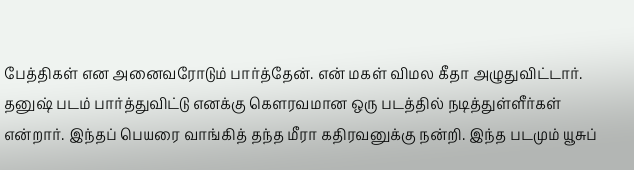பேத்திகள் என அனைவரோடும் பார்த்தேன். என் மகள் விமல கீதா அழுதுவிட்டார். தனுஷ் படம் பார்த்துவிட்டு எனக்கு கௌரவமான ஒரு படத்தில் நடித்துள்ளீர்கள் என்றார். இந்தப் பெயரை வாங்கித் தந்த மீரா கதிரவனுக்கு நன்றி. இந்த படமும் யூசுப்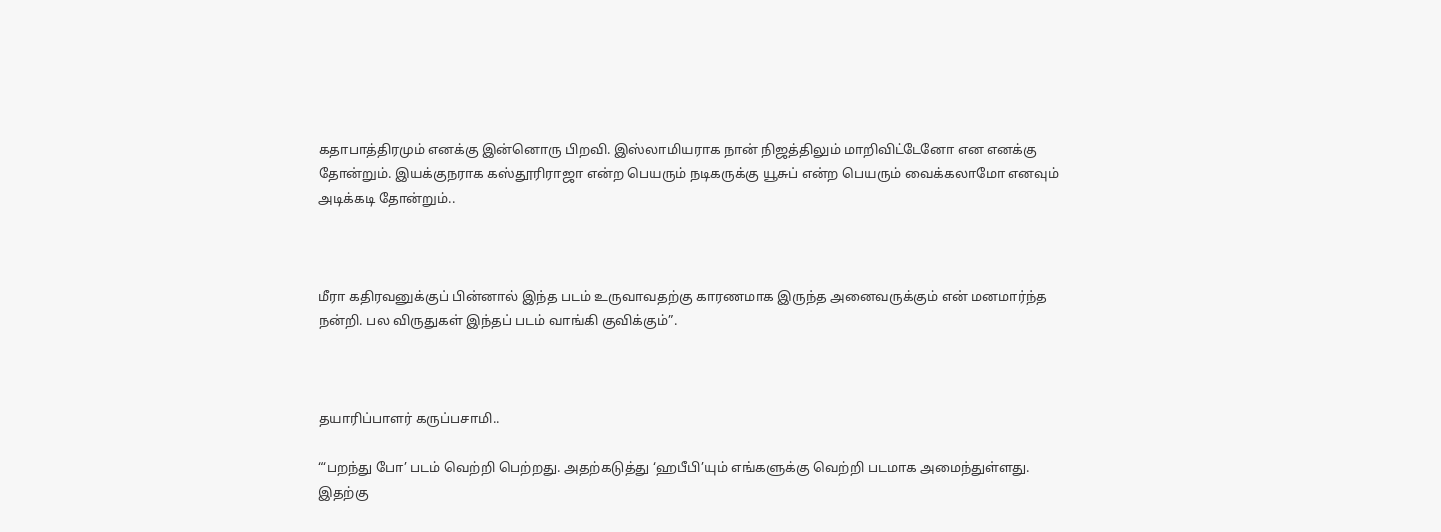கதாபாத்திரமும் எனக்கு இன்னொரு பிறவி. இஸ்லாமியராக நான் நிஜத்திலும் மாறிவிட்டேனோ என எனக்கு தோன்றும். இயக்குநராக கஸ்தூரிராஜா என்ற பெயரும் நடிகருக்கு யூசுப் என்ற பெயரும் வைக்கலாமோ எனவும் அடிக்கடி தோன்றும்..



மீரா கதிரவனுக்குப் பின்னால் இந்த படம் உருவாவதற்கு காரணமாக இருந்த அனைவருக்கும் என் மனமார்ந்த நன்றி. பல விருதுகள் இந்தப் படம் வாங்கி குவிக்கும்”.



தயாரிப்பாளர் கருப்பசாமி..

“‘பறந்து போ’ படம் வெற்றி பெற்றது. அதற்கடுத்து ‘ஹபீபி’யும் எங்களுக்கு வெற்றி படமாக அமைந்துள்ளது. இதற்கு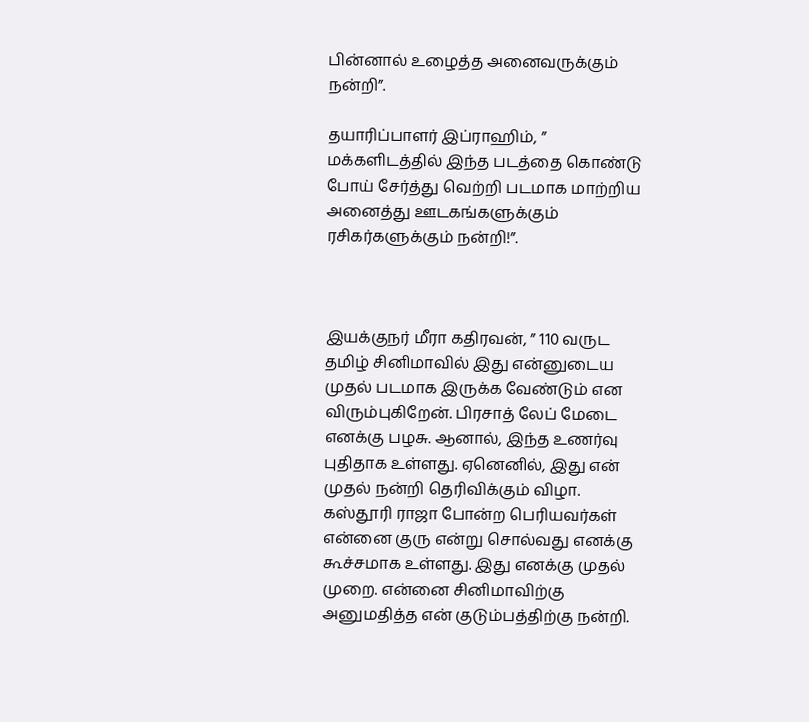பின்னால் உழைத்த அனைவருக்கும் நன்றி”.

தயாரிப்பாளர் இப்ராஹிம், ” மக்களிடத்தில் இந்த படத்தை கொண்டு போய் சேர்த்து வெற்றி படமாக மாற்றிய அனைத்து ஊடகங்களுக்கும் ரசிகர்களுக்கும் நன்றி!”.



இயக்குநர் மீரா கதிரவன், ” 110 வருட தமிழ் சினிமாவில் இது என்னுடைய முதல் படமாக இருக்க வேண்டும் என விரும்புகிறேன். பிரசாத் லேப் மேடை எனக்கு பழசு. ஆனால், இந்த உணர்வு புதிதாக உள்ளது. ஏனெனில், இது என் முதல் நன்றி தெரிவிக்கும் விழா. கஸ்தூரி ராஜா போன்ற பெரியவர்கள் என்னை குரு என்று சொல்வது எனக்கு கூச்சமாக உள்ளது. இது எனக்கு முதல் முறை. என்னை சினிமாவிற்கு அனுமதித்த என் குடும்பத்திற்கு நன்றி.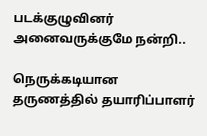படக்குழுவினர் அனைவருக்குமே நன்றி..

நெருக்கடியான தருணத்தில் தயாரிப்பாளர்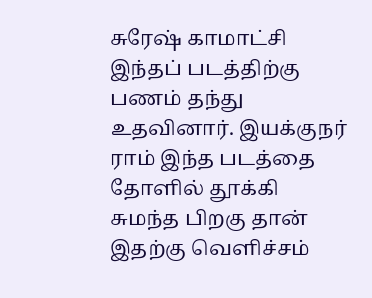சுரேஷ் காமாட்சி இந்தப் படத்திற்கு பணம் தந்து உதவினார். இயக்குநர் ராம் இந்த படத்தை தோளில் தூக்கி சுமந்த பிறகு தான் இதற்கு வெளிச்சம்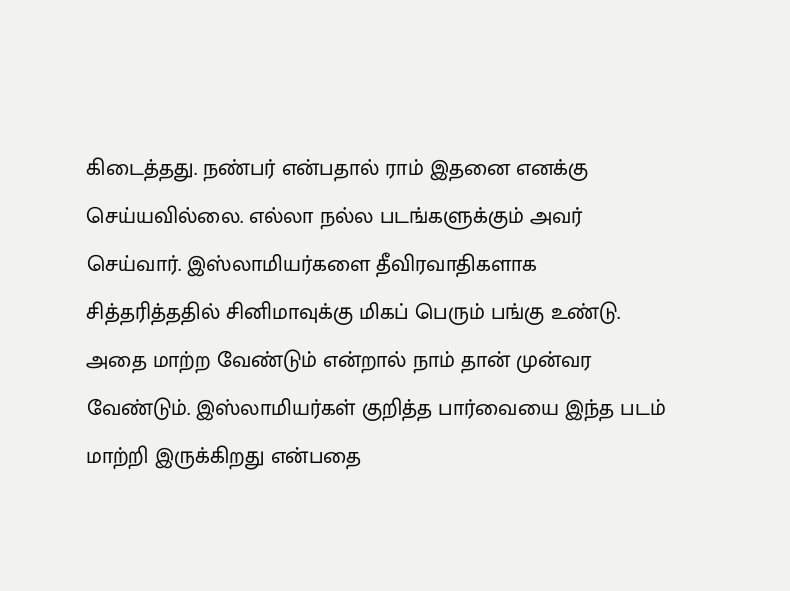கிடைத்தது. நண்பர் என்பதால் ராம் இதனை எனக்கு செய்யவில்லை. எல்லா நல்ல படங்களுக்கும் அவர் செய்வார். இஸ்லாமியர்களை தீவிரவாதிகளாக சித்தரித்ததில் சினிமாவுக்கு மிகப் பெரும் பங்கு உண்டு. அதை மாற்ற வேண்டும் என்றால் நாம் தான் முன்வர வேண்டும். இஸ்லாமியர்கள் குறித்த பார்வையை இந்த படம் மாற்றி இருக்கிறது என்பதை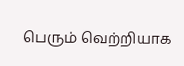பெரும் வெற்றியாக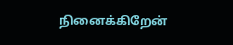நினைக்கிறேன்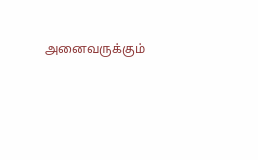அனைவருக்கும்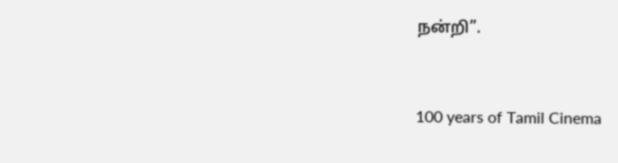நன்றி”.



100 years of Tamil Cinema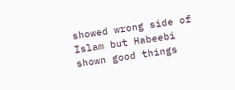showed wrong side of Islam but Habeebi shown good things